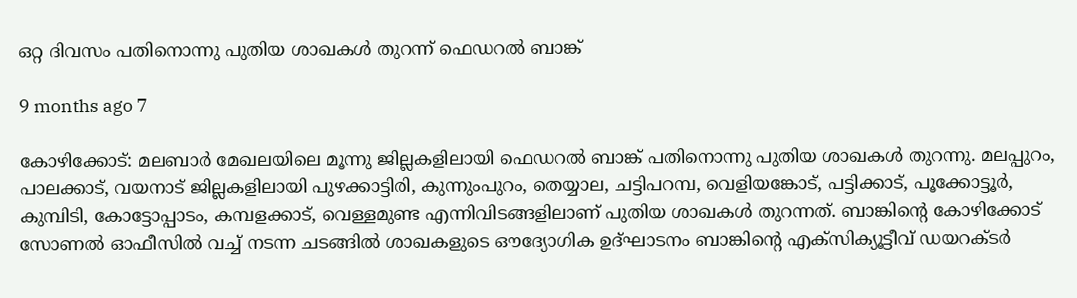ഒറ്റ ദിവസം പതിനൊന്നു പുതിയ ശാഖകൾ തുറന്ന് ഫെഡറൽ ബാങ്ക്

9 months ago 7

കോഴിക്കോട്: മലബാർ മേഖലയിലെ മൂന്നു ജില്ലകളിലായി ഫെഡറൽ ബാങ്ക് പതിനൊന്നു പുതിയ ശാഖകൾ തുറന്നു. മലപ്പുറം, പാലക്കാട്, വയനാട് ജില്ലകളിലായി പുഴക്കാട്ടിരി, കുന്നുംപുറം, തെയ്യാല, ചട്ടിപറമ്പ, വെളിയങ്കോട്, പട്ടിക്കാട്, പൂക്കോട്ടൂർ, കുമ്പിടി, കോട്ടോപ്പാടം, കമ്പളക്കാട്, വെള്ളമുണ്ട എന്നിവിടങ്ങളിലാണ് പുതിയ ശാഖകൾ തുറന്നത്. ബാങ്കിന്റെ കോഴിക്കോട് സോണൽ ഓഫീസിൽ വച്ച് നടന്ന ചടങ്ങിൽ ശാഖകളുടെ ഔദ്യോഗിക ഉദ്‌ഘാടനം ബാങ്കിന്റെ എക്സിക്യൂട്ടീവ് ഡയറക്ടർ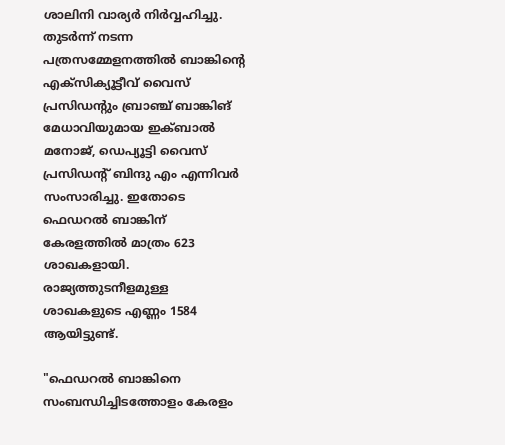ശാലിനി വാര്യർ നിർവ്വഹിച്ചു. തുടർന്ന് നടന്ന പത്രസമ്മേളനത്തിൽ ബാങ്കിന്റെ എക്സിക്യൂട്ടീവ് വൈസ് പ്രസിഡന്റും ബ്രാഞ്ച് ബാങ്കിങ് മേധാവിയുമായ ഇക്ബാൽ മനോജ്, ഡെപ്യൂട്ടി വൈസ് പ്രസിഡന്റ് ബിന്ദു എം എന്നിവർ സംസാരിച്ചു. ഇതോടെ ഫെഡറൽ ബാങ്കിന് കേരളത്തിൽ മാത്രം 623 ശാഖകളായി. രാജ്യത്തുടനീളമുള്ള ശാഖകളുടെ എണ്ണം 1584 ആയിട്ടുണ്ട്.

"ഫെഡറൽ ബാങ്കിനെ സംബന്ധിച്ചിടത്തോളം കേരളം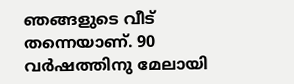ഞങ്ങളുടെ വീട് തന്നെയാണ്. 90 വർഷത്തിനു മേലായി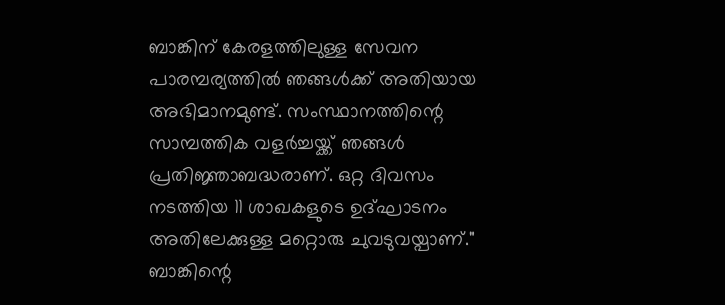ബാങ്കിന് കേരളത്തിലുള്ള സേവന പാരമ്പര്യത്തിൽ ഞങ്ങൾക്ക് അതിയായ അഭിമാനമുണ്ട്. സംസ്ഥാനത്തിന്റെ സാമ്പത്തിക വളർച്ചയ്ക്ക് ഞങ്ങൾ പ്രതിജ്ഞാബദ്ധരാണ്. ഒറ്റ ദിവസം നടത്തിയ 11 ശാഖകളുടെ ഉദ്ഘാടനം അതിലേക്കുള്ള മറ്റൊരു ചുവടുവയ്പാണ്." ബാങ്കിന്റെ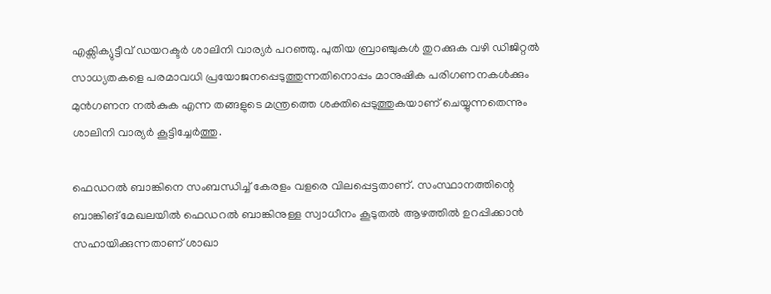എക്സിക്യുട്ടീവ് ഡയറക്ടർ ശാലിനി വാര്യർ പറഞ്ഞു. പുതിയ ബ്രാഞ്ചുകൾ തുറക്കുക വഴി ഡിജിറ്റല്‍ സാധ്യതകളെ പരമാവധി പ്രയോജനപ്പെടുത്തുന്നതിനൊപ്പം മാനുഷിക പരിഗണനകള്‍ക്കും മുന്‍ഗണന നല്‍കുക എന്ന തങ്ങളുടെ മന്ത്രത്തെ ശക്തിപ്പെടുത്തുകയാണ് ചെയ്യുന്നതെന്നും ശാലിനി വാര്യർ കൂട്ടിച്ചേർത്തു.

ഫെഡറൽ ബാങ്കിനെ സംബന്ധിച്ച് കേരളം വളരെ വിലപ്പെട്ടതാണ്. സംസ്ഥാനത്തിന്റെ ബാങ്കിങ് മേഖലയിൽ ഫെഡറൽ ബാങ്കിനുള്ള സ്വാധീനം കൂടുതൽ ആഴത്തിൽ ഉറപ്പിക്കാൻ സഹായിക്കുന്നതാണ് ശാഖാ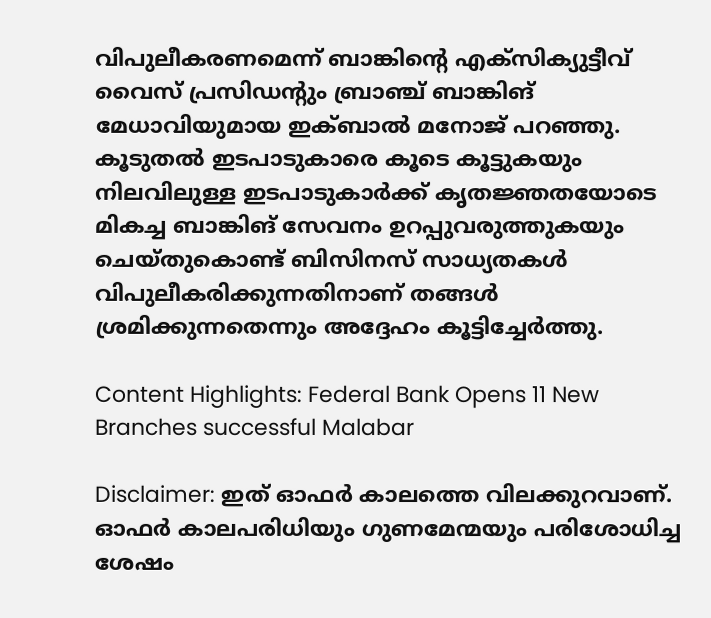വിപുലീകരണമെന്ന് ബാങ്കിന്റെ എക്സിക്യുട്ടീവ് വൈസ് പ്രസിഡന്റും ബ്രാഞ്ച് ബാങ്കിങ് മേധാവിയുമായ ഇക്‌ബാൽ മനോജ് പറഞ്ഞു. കൂടുതൽ ഇടപാടുകാരെ കൂടെ കൂട്ടുകയും നിലവിലുള്ള ഇടപാടുകാർക്ക് കൃതജ്ഞതയോടെ മികച്ച ബാങ്കിങ് സേവനം ഉറപ്പുവരുത്തുകയും ചെയ്തുകൊണ്ട് ബിസിനസ് സാധ്യതകൾ വിപുലീകരിക്കുന്നതിനാണ് തങ്ങൾ ശ്രമിക്കുന്നതെന്നും അദ്ദേഹം കൂട്ടിച്ചേർത്തു.

Content Highlights: Federal Bank Opens 11 New Branches successful Malabar

Disclaimer: ഇത് ഓഫർ കാലത്തെ വിലക്കുറവാണ്. ഓഫർ കാലപരിധിയും ഗുണമേന്മയും പരിശോധിച്ച ശേഷം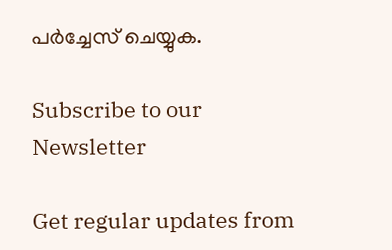പർച്ചേസ് ചെയ്യുക.

Subscribe to our Newsletter

Get regular updates from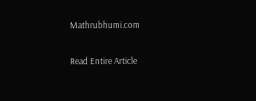Mathrubhumi.com

Read Entire Article